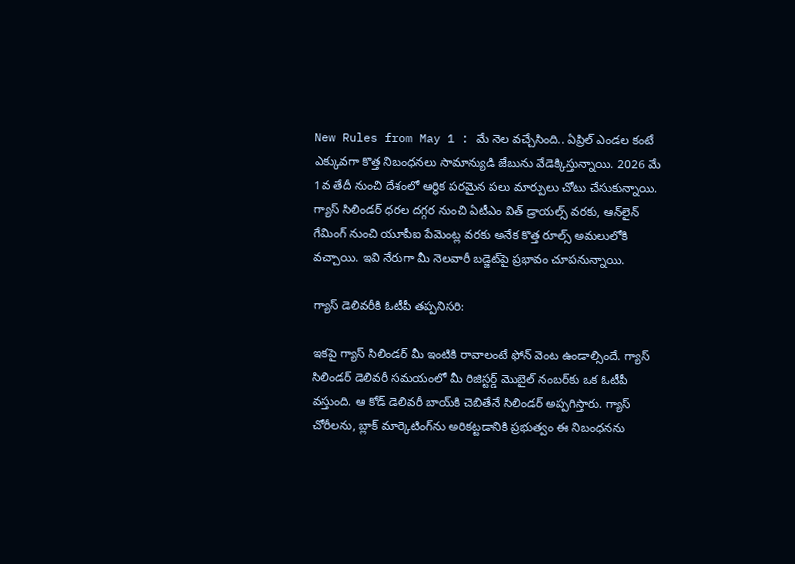New Rules from May 1 : మే నెల వచ్చేసింది.. ఏప్రిల్ ఎండల కంటే ఎక్కువగా కొత్త నిబంధనలు సామాన్యుడి జేబును వేడెక్కిస్తున్నాయి. 2026 మే 1వ తేదీ నుంచి దేశంలో ఆర్థిక పరమైన పలు మార్పులు చోటు చేసుకున్నాయి. గ్యాస్ సిలిండర్ ధరల దగ్గర నుంచి ఏటీఎం విత్ డ్రాయల్స్ వరకు, ఆన్‌లైన్ గేమింగ్ నుంచి యూపీఐ పేమెంట్ల వరకు అనేక కొత్త రూల్స్ అమలులోకి వచ్చాయి. ఇవి నేరుగా మీ నెలవారీ బడ్జెట్‌పై ప్రభావం చూపనున్నాయి.

గ్యాస్ డెలివరీకి ఓటీపీ తప్పనిసరి:

ఇకపై గ్యాస్ సిలిండర్ మీ ఇంటికి రావాలంటే ఫోన్ వెంట ఉండాల్సిందే. గ్యాస్ సిలిండర్ డెలివరీ సమయంలో మీ రిజిస్టర్డ్ మొబైల్ నంబర్‌కు ఒక ఓటీపీ వస్తుంది. ఆ కోడ్ డెలివరీ బాయ్‌కి చెబితేనే సిలిండర్ అప్పగిస్తారు. గ్యాస్ చోరీలను, బ్లాక్ మార్కెటింగ్‌ను అరికట్టడానికి ప్రభుత్వం ఈ నిబంధనను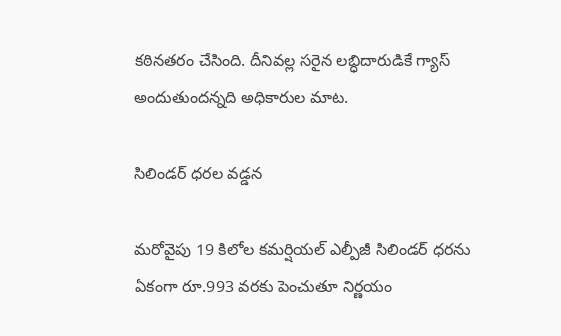కఠినతరం చేసింది. దీనివల్ల సరైన లబ్ధిదారుడికే గ్యాస్ అందుతుందన్నది అధికారుల మాట.

సిలిండర్ ధరల వడ్డన

మరోవైపు 19 కిలోల కమర్షియల్ ఎల్పీజీ సిలిండర్ ధరను ఏకంగా రూ.993 వరకు పెంచుతూ నిర్ణయం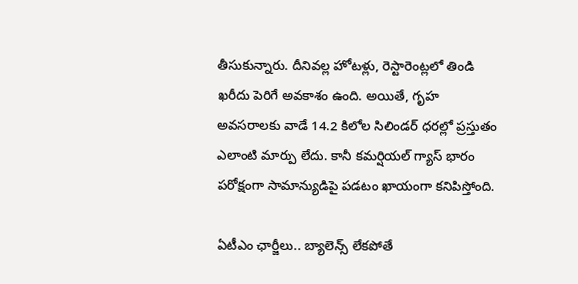తీసుకున్నారు. దీనివల్ల హోటళ్లు, రెస్టారెంట్లలో తిండి ఖరీదు పెరిగే అవకాశం ఉంది. అయితే, గృహ అవసరాలకు వాడే 14.2 కిలోల సిలిండర్ ధరల్లో ప్రస్తుతం ఎలాంటి మార్పు లేదు. కానీ కమర్షియల్ గ్యాస్ భారం పరోక్షంగా సామాన్యుడిపై పడటం ఖాయంగా కనిపిస్తోంది.

ఏటీఎం ఛార్జీలు.. బ్యాలెన్స్ లేకపోతే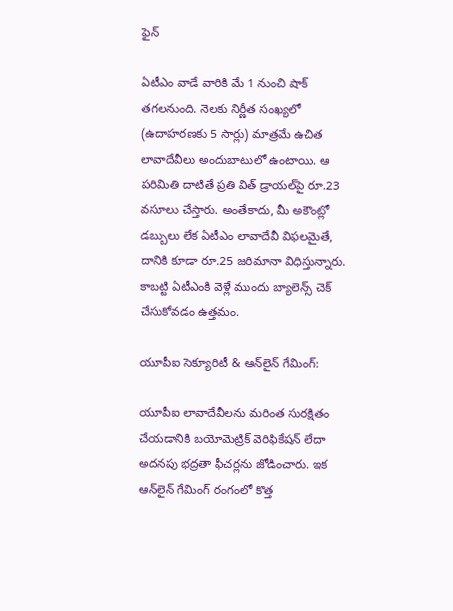ఫైన్

ఏటీఎం వాడే వారికి మే 1 నుంచి షాక్ తగలనుంది. నెలకు నిర్ణీత సంఖ్యలో (ఉదాహరణకు 5 సార్లు) మాత్రమే ఉచిత లావాదేవీలు అందుబాటులో ఉంటాయి. ఆ పరిమితి దాటితే ప్రతి విత్ డ్రాయల్‌పై రూ.23 వసూలు చేస్తారు. అంతేకాదు, మీ అకౌంట్లో డబ్బులు లేక ఏటీఎం లావాదేవీ విఫలమైతే, దానికి కూడా రూ.25 జరిమానా విధిస్తున్నారు. కాబట్టి ఏటీఎంకి వెళ్లే ముందు బ్యాలెన్స్ చెక్ చేసుకోవడం ఉత్తమం.

యూపీఐ సెక్యూరిటీ & ఆన్‌లైన్ గేమింగ్:

యూపీఐ లావాదేవీలను మరింత సురక్షితం చేయడానికి బయోమెట్రిక్ వెరిఫికేషన్ లేదా అదనపు భద్రతా ఫీచర్లను జోడించారు. ఇక ఆన్‌లైన్ గేమింగ్ రంగంలో కొత్త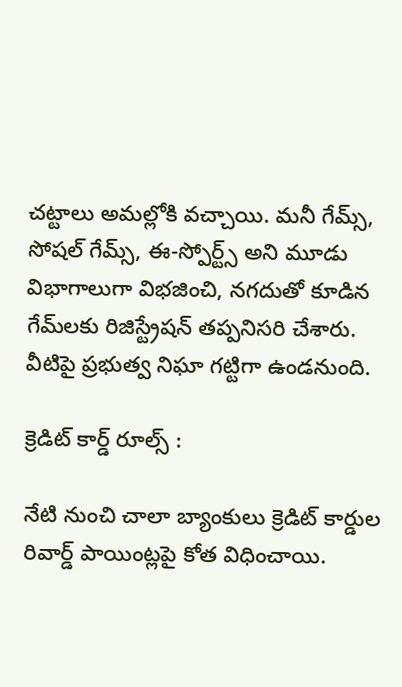చట్టాలు అమల్లోకి వచ్చాయి. మనీ గేమ్స్, సోషల్ గేమ్స్, ఈ-స్పోర్ట్స్ అని మూడు విభాగాలుగా విభజించి, నగదుతో కూడిన గేమ్‌లకు రిజిస్ట్రేషన్ తప్పనిసరి చేశారు. వీటిపై ప్రభుత్వ నిఘా గట్టిగా ఉండనుంది.

క్రెడిట్ కార్డ్ రూల్స్ :

నేటి నుంచి చాలా బ్యాంకులు క్రెడిట్ కార్డుల రివార్డ్ పాయింట్లపై కోత విధించాయి.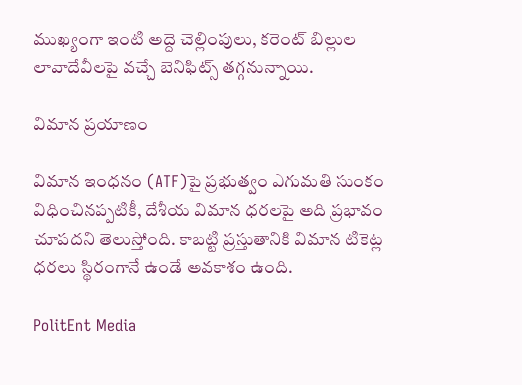ముఖ్యంగా ఇంటి అద్దె చెల్లింపులు, కరెంట్ బిల్లుల లావాదేవీలపై వచ్చే బెనిఫిట్స్ తగ్గనున్నాయి.

విమాన ప్రయాణం

విమాన ఇంధనం (ATF)పై ప్రభుత్వం ఎగుమతి సుంకం విధించినప్పటికీ, దేశీయ విమాన ధరలపై అది ప్రభావం చూపదని తెలుస్తోంది. కాబట్టి ప్రస్తుతానికి విమాన టికెట్ల ధరలు స్థిరంగానే ఉండే అవకాశం ఉంది.

PolitEnt Media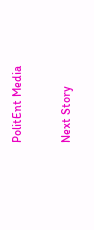PolitEnt Media

Next Story